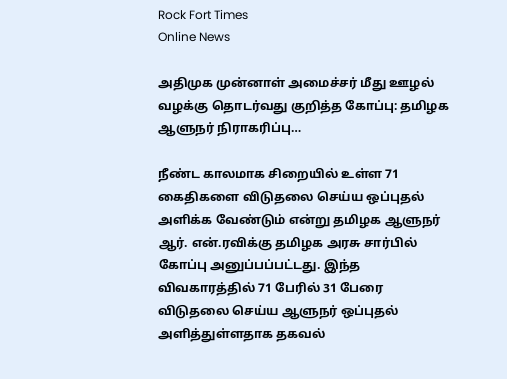Rock Fort Times
Online News

அதிமுக முன்னாள் அமைச்சர் மீது ஊழல் வழக்கு தொடர்வது குறித்த கோப்பு: தமிழக ஆளுநர் நிராகரிப்பு…

நீண்ட காலமாக சிறையில் உள்ள 71 கைதிகளை விடுதலை செய்ய ஒப்புதல் அளிக்க வேண்டும் என்று தமிழக ஆளுநர் ஆர். என்.ரவிக்கு தமிழக அரசு சார்பில் கோப்பு அனுப்பப்பட்டது. இந்த விவகாரத்தில் 71 பேரில் 31 பேரை விடுதலை செய்ய ஆளுநர் ஒப்புதல் அளித்துள்ளதாக தகவல்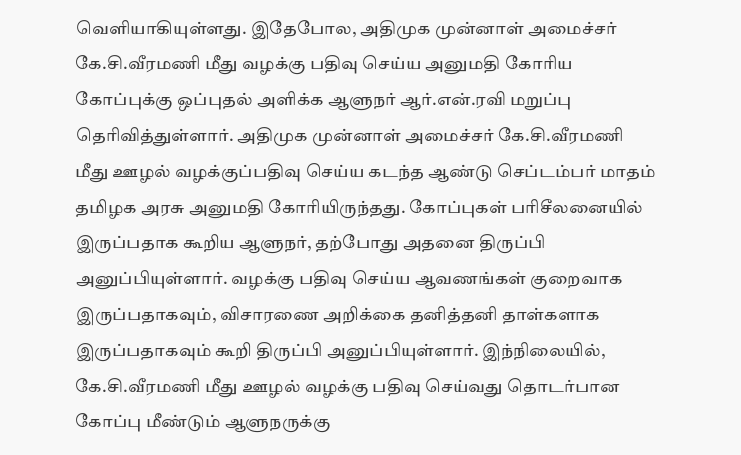வெளியாகியுள்ளது. இதேபோல, அதிமுக முன்னாள் அமைச்சர் கே.சி.வீரமணி மீது வழக்கு பதிவு செய்ய அனுமதி கோரிய கோப்புக்கு ஒப்புதல் அளிக்க ஆளுநர் ஆர்.என்.ரவி மறுப்பு தெரிவித்துள்ளார். அதிமுக முன்னாள் அமைச்சர் கே.சி.வீரமணி மீது ஊழல் வழக்குப்பதிவு செய்ய கடந்த ஆண்டு செப்டம்பர் மாதம் தமிழக அரசு அனுமதி கோரியிருந்தது. கோப்புகள் பரிசீலனையில் இருப்பதாக கூறிய ஆளுநர், தற்போது அதனை திருப்பி அனுப்பியுள்ளார். வழக்கு பதிவு செய்ய ஆவணங்கள் குறைவாக இருப்பதாகவும், விசாரணை அறிக்கை தனித்தனி தாள்களாக இருப்பதாகவும் கூறி திருப்பி அனுப்பியுள்ளார். இந்நிலையில், கே.சி.வீரமணி மீது ஊழல் வழக்கு பதிவு செய்வது தொடர்பான கோப்பு மீண்டும் ஆளுநருக்கு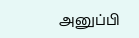அனுப்பி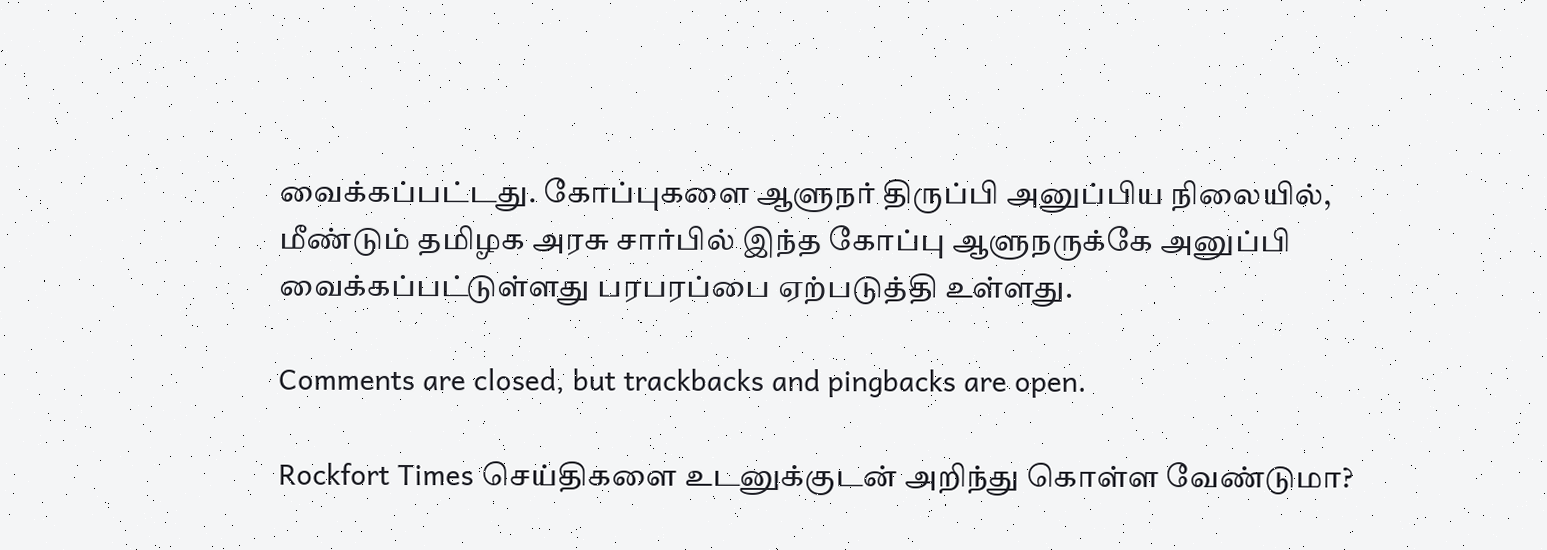வைக்கப்பட்டது. கோப்புகளை ஆளுநர் திருப்பி அனுப்பிய நிலையில், மீண்டும் தமிழக அரசு சார்பில் இந்த கோப்பு ஆளுநருக்கே அனுப்பி வைக்கப்பட்டுள்ளது பரபரப்பை ஏற்படுத்தி உள்ளது.

Comments are closed, but trackbacks and pingbacks are open.

Rockfort Times செய்திகளை உடனுக்குடன் அறிந்து கொள்ள வேண்டுமா?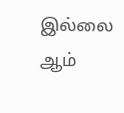இல்லை ஆம்